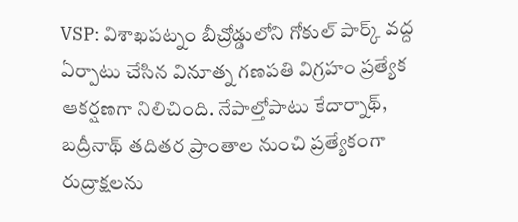VSP: విశాఖపట్నం బీచ్రోడ్డులోని గోకుల్ పార్క్ వద్ద ఏర్పాటు చేసిన వినూత్న గణపతి విగ్రహం ప్రత్యేక ఆకర్షణగా నిలిచింది. నేపాల్తోపాటు కేదార్నాథ్, బద్రీనాథ్ తదితర ప్రాంతాల నుంచి ప్రత్యేకంగా రుద్రాక్షలను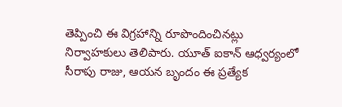తెప్పించి ఈ విగ్రహాన్ని రూపొందించినట్లు నిర్వాహకులు తెలిపారు. యూత్ ఐకాన్ ఆధ్వర్యంలో సీరాపు రాజు, ఆయన బృందం ఈ ప్రత్యేక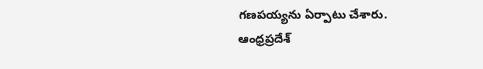గణపయ్యను ఏర్పాటు చేశారు.
ఆంధ్రప్రదేశ్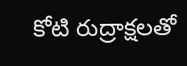కోటి రుద్రాక్షలతో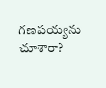గణపయ్యను చూశారా?